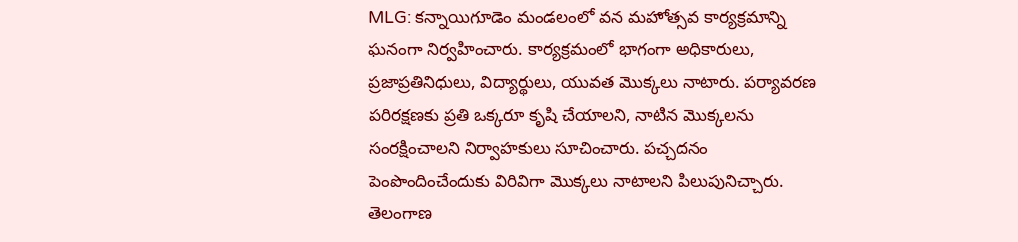MLG: కన్నాయిగూడెం మండలంలో వన మహోత్సవ కార్యక్రమాన్ని ఘనంగా నిర్వహించారు. కార్యక్రమంలో భాగంగా అధికారులు, ప్రజాప్రతినిధులు, విద్యార్థులు, యువత మొక్కలు నాటారు. పర్యావరణ పరిరక్షణకు ప్రతి ఒక్కరూ కృషి చేయాలని, నాటిన మొక్కలను సంరక్షించాలని నిర్వాహకులు సూచించారు. పచ్చదనం పెంపొందించేందుకు విరివిగా మొక్కలు నాటాలని పిలుపునిచ్చారు.
తెలంగాణ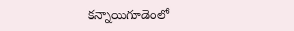కన్నాయిగూడెంలో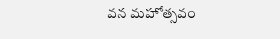వన మహోత్సవం